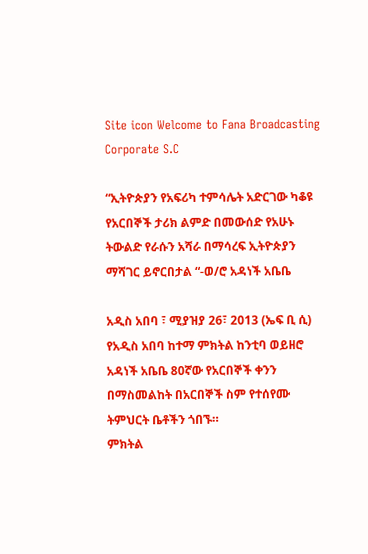Site icon Welcome to Fana Broadcasting Corporate S.C

“ኢትዮጵያን የአፍሪካ ተምሳሌት አድርገው ካቆዩ የአርበኞች ታሪክ ልምድ በመውሰድ የአሁኑ ትውልድ የራሱን አሻራ በማሳረፍ ኢትዮጵያን ማሻገር ይኖርበታል “-ወ/ሮ አዳነች አቤቤ

አዲስ አበባ ፣ ሚያዝያ 26፣ 2013 (ኤፍ ቢ ሲ) የአዲስ አበባ ከተማ ምክትል ከንቲባ ወይዘሮ አዳነች አቤቤ 80ኛው የአርበኞች ቀንን በማስመልከት በአርበኞች ስም የተሰየሙ ትምህርት ቤቶችን ጎበኙ።
ምክትል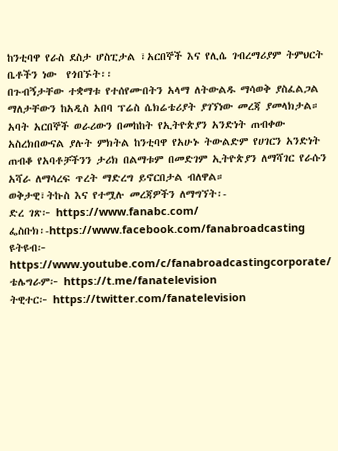ከንቲባዋ የራስ ደስታ ሆስፒታል ፣አርበኞች እና የሊሴ ገብረማሪያም ትምህርት ቤቶችን ነው  የጎበኙት፡፡
በጉብኝታቸው ተቋማቱ የተሰየሙበትን አላማ ለትውልዱ ማሳወቅ ያስፈልጋል ማለታቸውን ከአዲስ አበባ ፕሬስ ሴክሬቴሪያት ያገኘነው መረጃ ያመላክታል።
አባት አርበኞች ወራሪውን በመከከት የኢትዮጵያን አንድነት ጠብቀው አስረክበውናል ያሉት ምክትል ከንቲባዋ የአሁኑ ትውልድም የሀገርን አንድነት ጠብቆ የአባቶቻችንን ታሪክ በልማቱም በመድገም ኢትዮጵያን ለማሻገር የራሱን አሻራ ለማሳረፍ ጥረት ማድረግ ይኖርበታል ብለዋል።
ወቅታዊ፣ትኩስ እና የተሟሉ መረጃዎችን ለማግኘት፡-
ድረ ገጽ፦ https://www.fanabc.com/
ፌስቡክ፡-https://www.facebook.com/fanabroadcasting
ዩትዩብ፦ https://www.youtube.com/c/fanabroadcastingcorporate/
ቴሌግራም፦ https://t.me/fanatelevision
ትዊተር፦ https://twitter.com/fanatelevision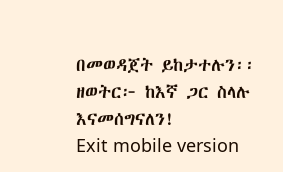በመወዳጀት ይከታተሉን፡፡
ዘወትር፦ ከእኛ ጋር ስላሉ እናመሰግናለን!
Exit mobile version